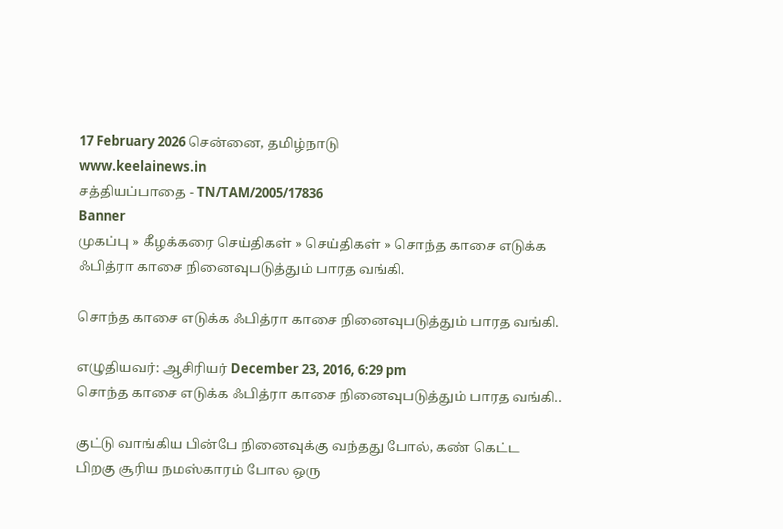17 February 2026 சென்னை, தமிழ்நாடு
www.keelainews.in
சத்தியப்பாதை - TN/TAM/2005/17836
Banner
முகப்பு » கீழக்கரை செய்திகள் » செய்திகள் » சொந்த காசை எடுக்க ஃபித்ரா காசை நினைவுபடுத்தும் பாரத வங்கி.

சொந்த காசை எடுக்க ஃபித்ரா காசை நினைவுபடுத்தும் பாரத வங்கி.

எழுதியவர்: ஆசிரியர் December 23, 2016, 6:29 pm
சொந்த காசை எடுக்க ஃபித்ரா காசை நினைவுபடுத்தும் பாரத வங்கி..

குட்டு வாங்கிய பின்பே நினைவுக்கு வந்தது போல், கண் கெட்ட பிறகு சூரிய நமஸ்காரம் போல ஒரு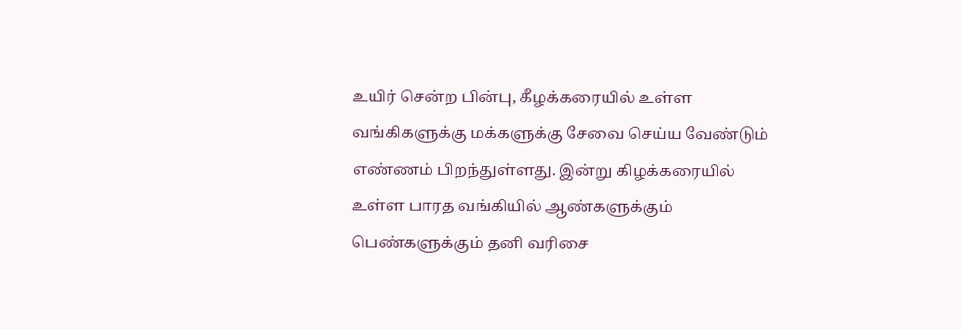உயிர் சென்ற பின்பு, கீழக்கரையில் உள்ள வங்கிகளுக்கு மக்களுக்கு சேவை செய்ய வேண்டும் எண்ணம் பிறந்துள்ளது. இன்று கிழக்கரையில் உள்ள பாரத வங்கியில் ஆண்களுக்கும் பெண்களுக்கும் தனி வரிசை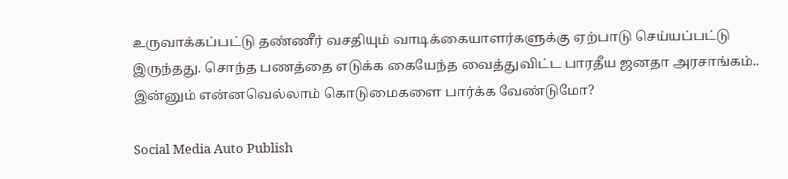உருவாக்கப்பட்டு தண்ணீர் வசதியும் வாடிக்கையாளர்களுக்கு ஏற்பாடு செய்யப்பட்டு இருந்தது. சொந்த பணத்தை எடுக்க கையேந்த வைத்துவிட்ட பாரதீய ஜனதா அரசாங்கம்.. இன்னும் என்னவெல்லாம் கொடுமைகளை பார்க்க வேண்டுமோ?

Social Media Auto Publish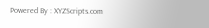Powered By : XYZScripts.com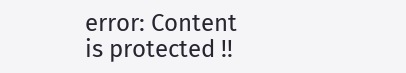error: Content is protected !!